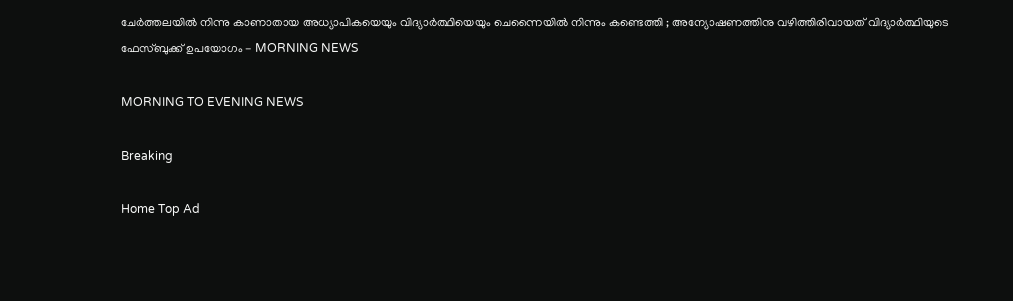ചേര്‍ത്തലയില്‍ നിന്നു കാണാതായ അധ്യാപികയെയും വിദ്യാര്‍ത്ഥിയെയും ചെന്നൈയില്‍ നിന്നും കണ്ടെത്തി ; അന്യോഷണത്തിനു വഴിത്തിരിവായത് വിദ്യാര്‍ത്ഥിയുടെ ഫേസ്ബുക്ക് ഉപയോഗം - MORNING NEWS

MORNING TO EVENING NEWS

Breaking

Home Top Ad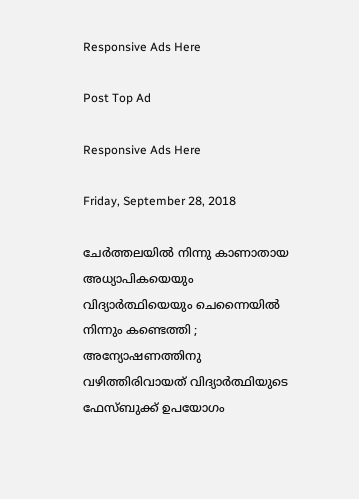Responsive Ads Here

Post Top Ad

Responsive Ads Here

Friday, September 28, 2018

ചേര്‍ത്തലയില്‍ നിന്നു കാണാതായ അധ്യാപികയെയും വിദ്യാര്‍ത്ഥിയെയും ചെന്നൈയില്‍ നിന്നും കണ്ടെത്തി ; അന്യോഷണത്തിനു വഴിത്തിരിവായത് വിദ്യാര്‍ത്ഥിയുടെ ഫേസ്ബുക്ക് ഉപയോഗം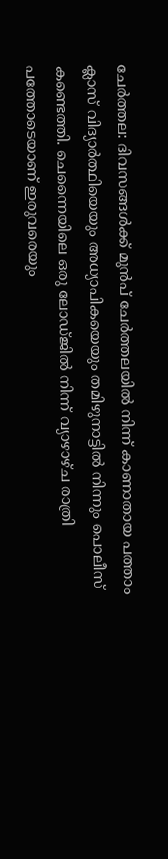ചേര്‍ത്തല: ദിവസങ്ങള്‍ക്ക് മുന്‍പ് ചേര്‍ത്തലയില്‍ നിന്ന് കാണാതായ പത്താം ക്ലാസ് വിദ്യാര്‍ത്ഥിയെയും അധ്യാപികയെയും തമിഴുനാട്ടില്‍ നിന്നും പൊലീസ് കണ്ടെത്തി. ചെന്നൈയിലെ ഒരു ലോഡ്ജില്‍ നിന്ന് വ്യാഴാഴ്ച രാത്രി പത്തോടെയാണ് ഇരുവരെയും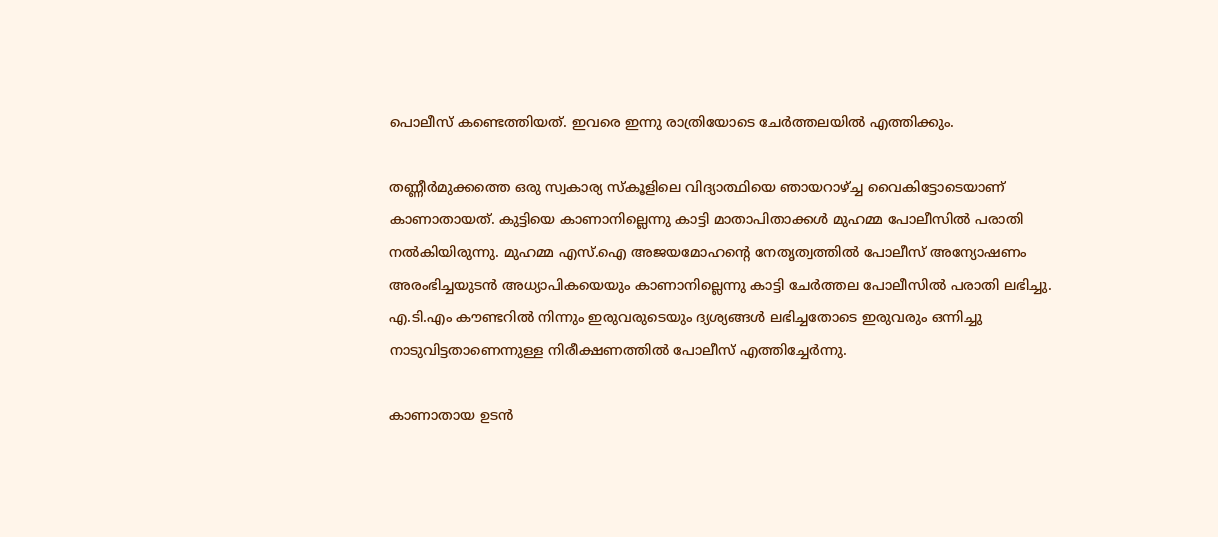പൊലീസ് കണ്ടെത്തിയത്. ഇവരെ ഇന്നു രാത്രിയോടെ ചേര്‍ത്തലയില്‍ എത്തിക്കും.

തണ്ണീര്‍മുക്കത്തെ ഒരു സ്വകാര്യ സ്‌കൂളിലെ വിദ്യാത്ഥിയെ ഞായറാഴ്ച്ച വൈകിട്ടോടെയാണ് കാണാതായത്. കുട്ടിയെ കാണാനില്ലെന്നു കാട്ടി മാതാപിതാക്കള്‍ മുഹമ്മ പോലീസില്‍ പരാതി നല്‍കിയിരുന്നു. മുഹമ്മ എസ്.ഐ അജയമോഹന്റെ നേതൃത്വത്തില്‍ പോലീസ് അന്യോഷണം അരംഭിച്ചയുടന്‍ അധ്യാപികയെയും കാണാനില്ലെന്നു കാട്ടി ചേര്‍ത്തല പോലീസില്‍ പരാതി ലഭിച്ചു. എ.ടി.എം കൗണ്ടറില്‍ നിന്നും ഇരുവരുടെയും ദ്യശ്യങ്ങള്‍ ലഭിച്ചതോടെ ഇരുവരും ഒന്നിച്ചു നാടുവിട്ടതാണെന്നുള്ള നിരീക്ഷണത്തില്‍ പോലീസ് എത്തിച്ചേര്‍ന്നു.

കാണാതായ ഉടന്‍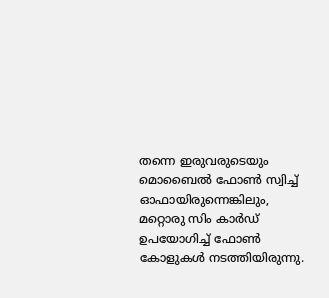തന്നെ ഇരുവരുടെയും മൊബൈല്‍ ഫോണ്‍ സ്വിച്ച് ഓഫായിരുന്നെങ്കിലും, മറ്റൊരു സിം കാര്‍ഡ് ഉപയോഗിച്ച് ഫോണ്‍ കോളുകള്‍ നടത്തിയിരുന്നു.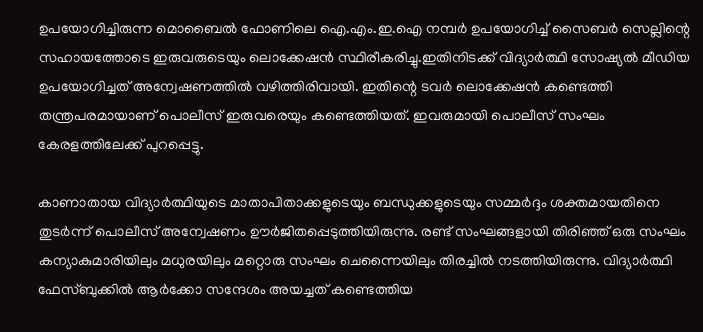ഉപയോഗിച്ചിരുന്ന മൊബൈല്‍ ഫോണിലെ ഐ.എം.ഇ.ഐ നമ്പര്‍ ഉപയോഗിച്ച് സൈബര്‍ സെല്ലിന്റെ സഹായത്തോടെ ഇരുവരുടെയും ലൊക്കേഷന്‍ സ്ഥിരീകരിച്ചു.ഇതിനിടക്ക് വിദ്യാര്‍ത്ഥി സോഷ്യല്‍ മീഡിയ ഉപയോഗിച്ചത് അന്വേഷണത്തില്‍ വഴിത്തിരിവായി. ഇതിന്റെ ടവര്‍ ലൊക്കേഷന്‍ കണ്ടെത്തി തന്ത്രപരമായാണ് പൊലീസ് ഇരുവരെയും കണ്ടെത്തിയത്. ഇവരുമായി പൊലീസ് സംഘം കേരളത്തിലേക്ക് പുറപ്പെട്ടു.

കാണാതായ വിദ്യാര്‍ത്ഥിയുടെ മാതാപിതാക്കളുടെയും ബന്ധുക്കളുടെയും സമ്മര്‍ദ്ദം ശക്തമായതിനെ തുടര്‍ന്ന് പൊലീസ് അന്വേഷണം ഊര്‍ജിതപ്പെടുത്തിയിരുന്നു. രണ്ട് സംഘങ്ങളായി തിരിഞ്ഞ് ഒരു സംഘം കന്യാകുമാരിയിലും മധുരയിലും മറ്റൊരു സംഘം ചെന്നൈയിലും തിരച്ചില്‍ നടത്തിയിരുന്നു. വിദ്യാര്‍ത്ഥി ഫേസ്ബുക്കില്‍ ആര്‍ക്കോ സന്ദേശം അയച്ചത് കണ്ടെത്തിയ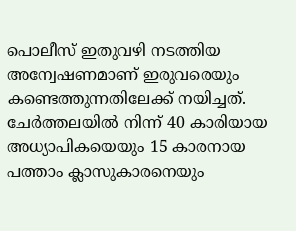പൊലീസ് ഇതുവഴി നടത്തിയ അന്വേഷണമാണ് ഇരുവരെയും കണ്ടെത്തുന്നതിലേക്ക് നയിച്ചത്.
ചേര്‍ത്തലയില്‍ നിന്ന് 40 കാരിയായ അധ്യാപികയെയും 15 കാരനായ പത്താം ക്ലാസുകാരനെയും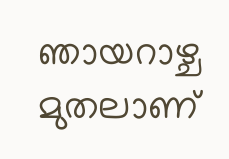ഞായറാഴ്ച മുതലാണ്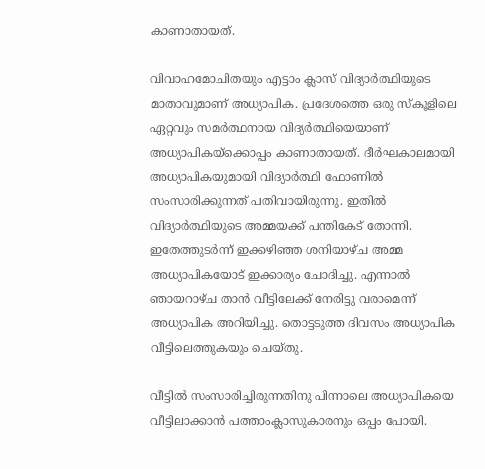കാണാതായത്.

വിവാഹമോചിതയും എട്ടാം ക്ലാസ് വിദ്യാര്‍ത്ഥിയുടെ മാതാവുമാണ് അധ്യാപിക. പ്രദേശത്തെ ഒരു സ്‌കൂളിലെ ഏറ്റവും സമര്‍ത്ഥനായ വിദ്യര്‍ത്ഥിയെയാണ് അധ്യാപികയ്‌ക്കൊപ്പം കാണാതായത്. ദീര്‍ഘകാലമായി അധ്യാപികയുമായി വിദ്യാര്‍ത്ഥി ഫോണില്‍ സംസാരിക്കുന്നത് പതിവായിരുന്നു. ഇതില്‍ വിദ്യാര്‍ത്ഥിയുടെ അമ്മയക്ക് പന്തികേട് തോന്നി. ഇതേത്തുടര്‍ന്ന് ഇക്കഴിഞ്ഞ ശനിയാഴ്ച അമ്മ അധ്യാപികയോട് ഇക്കാര്യം ചോദിച്ചു. എന്നാല്‍ ഞായറാഴ്ച താന്‍ വീട്ടിലേക്ക് നേരിട്ടു വരാമെന്ന് അധ്യാപിക അറിയിച്ചു. തൊട്ടടുത്ത ദിവസം അധ്യാപിക വീട്ടിലെത്തുകയും ചെയ്തു.

വീട്ടില്‍ സംസാരിച്ചിരുന്നതിനു പിന്നാലെ അധ്യാപികയെ വീട്ടിലാക്കാന്‍ പത്താംക്ലാസുകാരനും ഒപ്പം പോയി.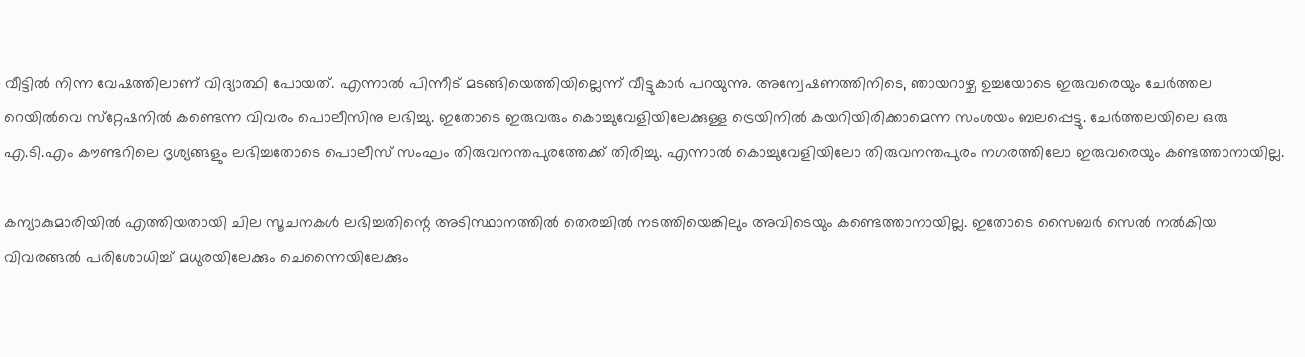വീട്ടില്‍ നിന്ന വേഷത്തിലാണ് വിദ്യാത്ഥി പോയത്. എന്നാല്‍ പിന്നീട് മടങ്ങിയെത്തിയില്ലെന്ന് വീട്ടുകാര്‍ പറയുന്നു. അന്വേഷണത്തിനിടെ, ഞായറാഴ്ച ഉച്ചയോടെ ഇരുവരെയും ചേര്‍ത്തല റെയില്‍വെ സ്‌റ്റേഷനില്‍ കണ്ടെന്ന വിവരം പൊലീസിനു ലഭിച്ചു. ഇതോടെ ഇരുവരും കൊച്ചുവേളിയിലേക്കുള്ള ട്രെയിനില്‍ കയറിയിരിക്കാമെന്ന സംശയം ബലപ്പെട്ടു. ചേര്‍ത്തലയിലെ ഒരു എ.ടി.എം കൗണ്ടറിലെ ദൃശ്യങ്ങളും ലഭിച്ചതോടെ പൊലീസ് സംഘം തിരുവനന്തപുരത്തേക്ക് തിരിച്ചു. എന്നാല്‍ കൊച്ചുവേളിയിലോ തിരുവനന്തപുരം നഗരത്തിലോ ഇരുവരെയും കണ്ടത്താനായില്ല.

കന്യാകുമാരിയില്‍ എത്തിയതായി ചില സൂചനകള്‍ ലഭിച്ചതിന്റെ അടിസ്ഥാനത്തില്‍ തെരച്ചില്‍ നടത്തിയെങ്കിലും അവിടെയും കണ്ടെത്താനായില്ല. ഇതോടെ സൈബര്‍ സെല്‍ നല്‍കിയ വിവരങ്ങല്‍ പരിശോധിച്ച് മധുരയിലേക്കും ചെന്നൈയിലേക്കും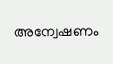അന്വേഷണം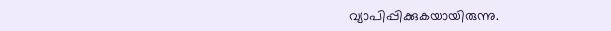വ്യാപിപ്പിക്കുകയായിരുന്നു.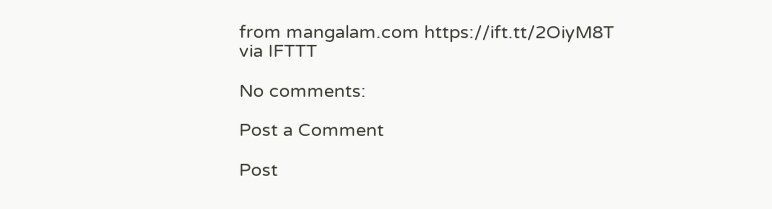from mangalam.com https://ift.tt/2OiyM8T
via IFTTT

No comments:

Post a Comment

Post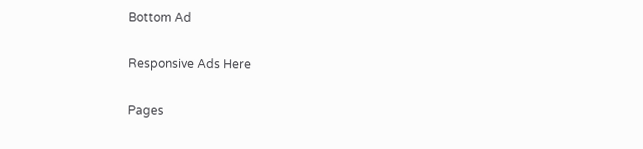Bottom Ad

Responsive Ads Here

Pages